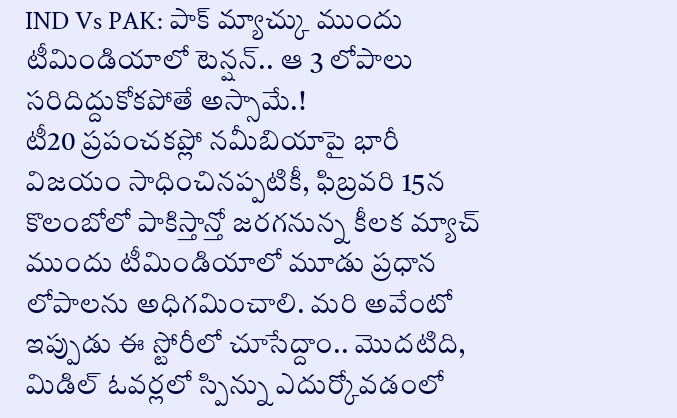IND Vs PAK: పాక్ మ్యాచ్కు ముందు టీమిండియాలో టెన్షన్.. ఆ 3 లోపాలు సరిదిద్దుకోకపోతే అస్సామే.!
టీ20 ప్రపంచకప్లో నమీబియాపై భారీ విజయం సాధించినప్పటికీ, ఫిబ్రవరి 15న కొలంబోలో పాకిస్తాన్తో జరగనున్న కీలక మ్యాచ్ ముందు టీమిండియాలో మూడు ప్రధాన లోపాలను అధిగమించాలి. మరి అవేంటో ఇప్పుడు ఈ స్టోరీలో చూసేద్దాం.. మొదటిది, మిడిల్ ఓవర్లలో స్పిన్ను ఎదుర్కోవడంలో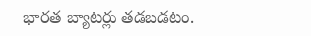భారత బ్యాటర్లు తడబడటం.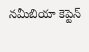నమీబియా కెప్టెన్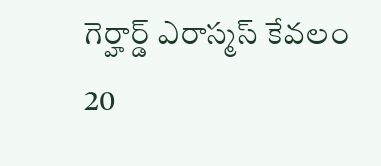గెర్హార్డ్ ఎరాస్మస్ కేవలం 20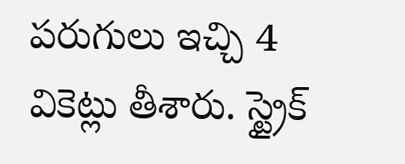పరుగులు ఇచ్చి 4 వికెట్లు తీశారు. స్ట్రైక్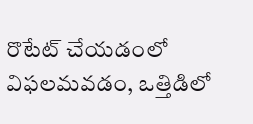రొటేట్ చేయడంలో విఫలమవడం, ఒత్తిడిలో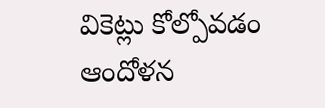వికెట్లు కోల్పోవడం ఆందోళన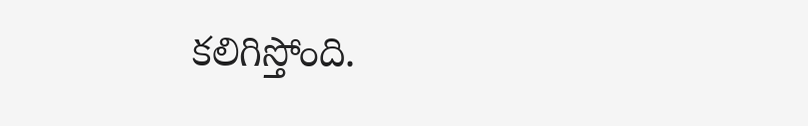కలిగిస్తోంది.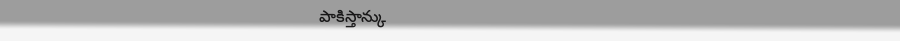పాకిస్తాన్కు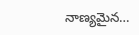నాణ్యమైన…